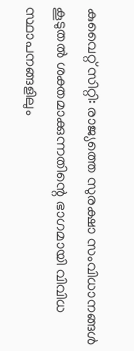കുവൈറ്റ് സിറ്റി: രാജ്യത്തെ സുരക്ഷാ സംവിധാനങ്ങൾ കൂടുതൽ ശക്തമാക്കുന്നതിന്റെ ഭാഗമായി വിവിധ സ്ഥാപനങ്ങളിലും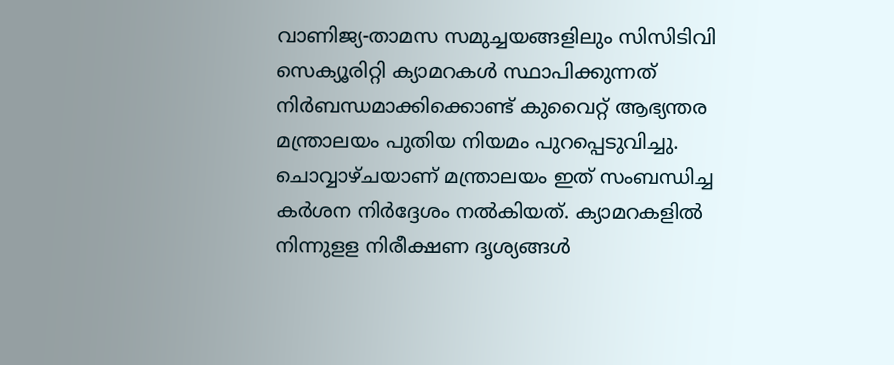വാണിജ്യ-താമസ സമുച്ചയങ്ങളിലും സിസിടിവി സെക്യൂരിറ്റി ക്യാമറകൾ സ്ഥാപിക്കുന്നത് നിർബന്ധമാക്കിക്കൊണ്ട് കുവൈറ്റ് ആഭ്യന്തര മന്ത്രാലയം പുതിയ നിയമം പുറപ്പെടുവിച്ചു. ചൊവ്വാഴ്ചയാണ് മന്ത്രാലയം ഇത് സംബന്ധിച്ച കർശന നിർദ്ദേശം നൽകിയത്. ക്യാമറകളിൽ നിന്നുളള നിരീക്ഷണ ദൃശ്യങ്ങൾ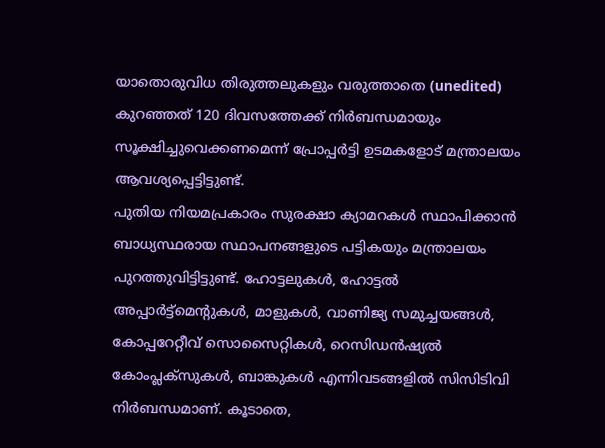യാതൊരുവിധ തിരുത്തലുകളും വരുത്താതെ (unedited) കുറഞ്ഞത് 120 ദിവസത്തേക്ക് നിർബന്ധമായും സൂക്ഷിച്ചുവെക്കണമെന്ന് പ്രോപ്പർട്ടി ഉടമകളോട് മന്ത്രാലയം ആവശ്യപ്പെട്ടിട്ടുണ്ട്.
പുതിയ നിയമപ്രകാരം സുരക്ഷാ ക്യാമറകൾ സ്ഥാപിക്കാൻ ബാധ്യസ്ഥരായ സ്ഥാപനങ്ങളുടെ പട്ടികയും മന്ത്രാലയം പുറത്തുവിട്ടിട്ടുണ്ട്. ഹോട്ടലുകൾ, ഹോട്ടൽ അപ്പാർട്ട്മെന്റുകൾ, മാളുകൾ, വാണിജ്യ സമുച്ചയങ്ങൾ, കോപ്പറേറ്റീവ് സൊസൈറ്റികൾ, റെസിഡൻഷ്യൽ കോംപ്ലക്സുകൾ, ബാങ്കുകൾ എന്നിവടങ്ങളിൽ സിസിടിവി നിർബന്ധമാണ്. കൂടാതെ,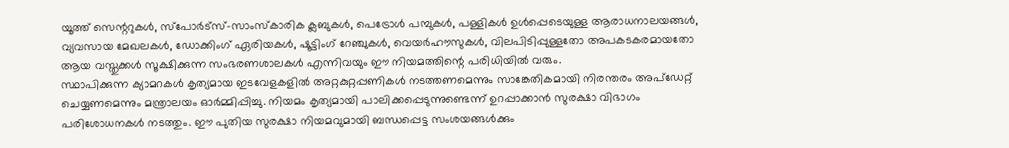യൂത്ത് സെന്ററുകൾ, സ്പോർട്സ്-സാംസ്കാരിക ക്ലബുകൾ, പെട്രോൾ പമ്പുകൾ, പള്ളികൾ ഉൾപ്പെടെയുള്ള ആരാധനാലയങ്ങൾ, വ്യവസായ മേഖലകൾ, ഡോക്കിംഗ് ഏരിയകൾ, ഷൂട്ടിംഗ് റേഞ്ചുകൾ, വെയർഹൗസുകൾ, വിലപിടിപ്പുള്ളതോ അപകടകരമായതോ ആയ വസ്തുക്കൾ സൂക്ഷിക്കുന്ന സംഭരണശാലകൾ എന്നിവയും ഈ നിയമത്തിന്റെ പരിധിയിൽ വരും.
സ്ഥാപിക്കുന്ന ക്യാമറകൾ കൃത്യമായ ഇടവേളകളിൽ അറ്റകുറ്റപ്പണികൾ നടത്തണമെന്നും സാങ്കേതികമായി നിരന്തരം അപ്ഡേറ്റ് ചെയ്യണമെന്നും മന്ത്രാലയം ഓർമ്മിപ്പിച്ചു. നിയമം കൃത്യമായി പാലിക്കപ്പെടുന്നുണ്ടെന്ന് ഉറപ്പാക്കാൻ സുരക്ഷാ വിഭാഗം പരിശോധനകൾ നടത്തും. ഈ പുതിയ സുരക്ഷാ നിയമവുമായി ബന്ധപ്പെട്ട സംശയങ്ങൾക്കും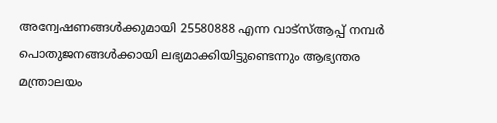അന്വേഷണങ്ങൾക്കുമായി 25580888 എന്ന വാട്സ്ആപ്പ് നമ്പർ പൊതുജനങ്ങൾക്കായി ലഭ്യമാക്കിയിട്ടുണ്ടെന്നും ആഭ്യന്തര മന്ത്രാലയം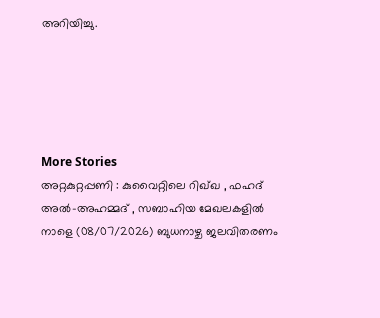അറിയിച്ചു.





More Stories
അറ്റകുറ്റപ്പണി : കുവൈറ്റിലെ റിഖ്ഖ , ഫഹദ് അൽ-അഹമ്മദ് , സബാഹിയ മേഖലകളിൽ നാളെ (08/07/2026) ബുധനാഴ്ച ജലവിതരണം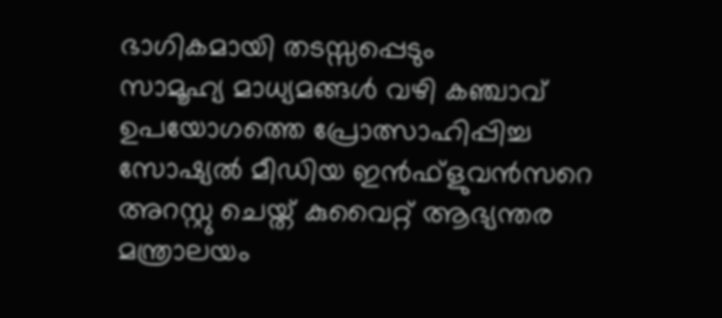ഭാഗികമായി തടസ്സപ്പെടും
സാമൂഹ്യ മാധ്യമങ്ങൾ വഴി കഞ്ചാവ് ഉപയോഗത്തെ പ്രോത്സാഹിപ്പിച്ച സോഷ്യൽ മീഡിയ ഇൻഫ്ളുവൻസറെ അറസ്റ്റു ചെയ്ത് കുവൈറ്റ് ആഭ്യന്തര മന്ത്രാലയം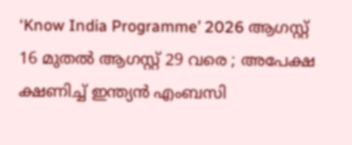‘Know India Programme’ 2026 ആഗസ്റ്റ് 16 മുതൽ ആഗസ്റ്റ് 29 വരെ ; അപേക്ഷ ക്ഷണിച്ച് ഇന്ത്യൻ എംബസി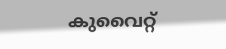കുവൈറ്റ്